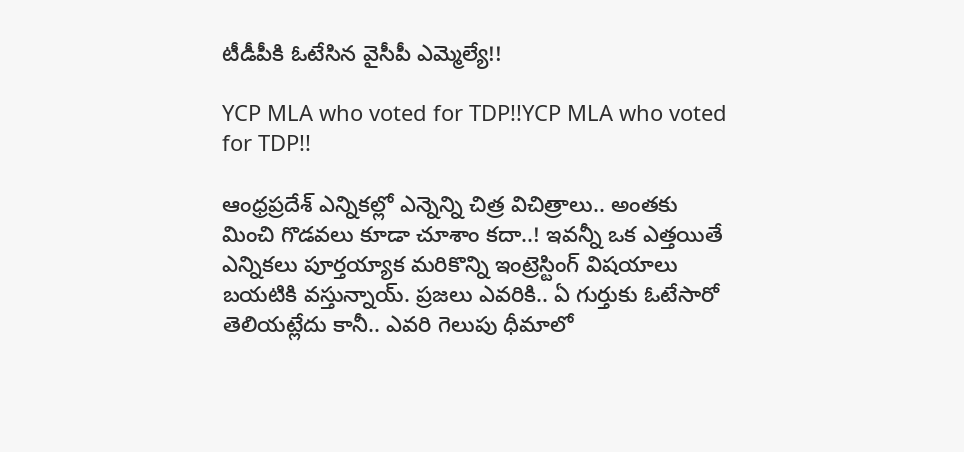టీడీపీకి ఓటేసిన వైసీపీ ఎమ్మెల్యే!!

YCP MLA who voted for TDP!!YCP MLA who voted for TDP!!

ఆంధ్రప్రదేశ్ ఎన్నికల్లో ఎన్నెన్ని చిత్ర విచిత్రాలు.. అంతకు మించి గొడవలు కూడా చూశాం కదా..! ఇవన్నీ ఒక ఎత్తయితే ఎన్నికలు పూర్తయ్యాక మరికొన్ని ఇంట్రెస్టింగ్ విషయాలు బయటికి వస్తున్నాయ్. ప్రజలు ఎవరికి.. ఏ గుర్తుకు ఓటేసారో తెలియట్లేదు కానీ.. ఎవరి గెలుపు ధీమాలో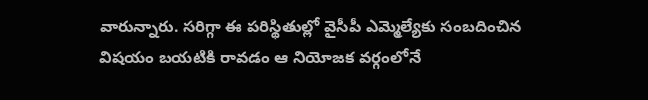వారున్నారు. సరిగ్గా ఈ పరిస్థితుల్లో వైసీపీ ఎమ్మెల్యేకు సంబదించిన విషయం బయటికి రావడం ఆ నియోజక వర్గంలోనే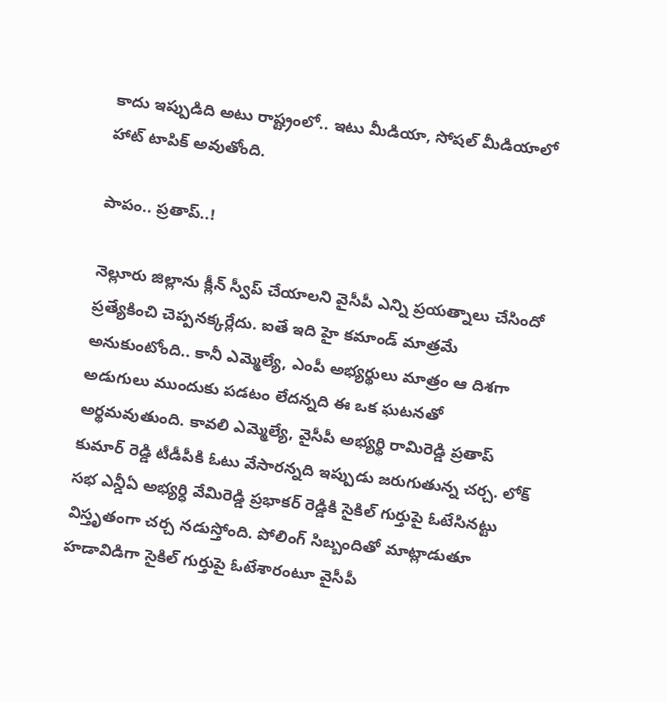కాదు ఇప్పుడిది అటు రాష్ట్రంలో.. ఇటు మీడియా, సోషల్ మీడియాలో హాట్ టాపిక్ అవుతోంది.

పాపం.. ప్రతాప్..!

నెల్లూరు జిల్లాను క్లీన్ స్వీప్ చేయాలని వైసీపీ ఎన్ని ప్రయత్నాలు చేసిందో ప్రత్యేకించి చెప్పనక్కర్లేదు. ఐతే ఇది హై కమాండ్ మాత్రమే అనుకుంటోంది.. కానీ ఎమ్మెల్యే, ఎంపీ అభ్యర్థులు మాత్రం ఆ దిశగా అడుగులు ముందుకు పడటం లేదన్నది ఈ ఒక ఘటనతో అర్థమవుతుంది. కావలి ఎమ్మెల్యే, వైసీపీ అభ్యర్థి రామిరెడ్డి ప్రతాప్ కుమార్ రెడ్డి టీడీపీకి ఓటు వేసారన్నది ఇప్పుడు జరుగుతున్న చర్చ. లోక్ సభ ఎన్డీఏ అభ్యర్ధి వేమిరెడ్డి ప్రభాకర్ రెడ్డికి సైకిల్ గుర్తుపై ఓటేసినట్టు విస్తృతంగా చర్చ నడుస్తోంది. పోలింగ్ సిబ్బందితో మాట్లాడుతూ హడావిడిగా సైకిల్ గుర్తుపై ఓటేశారంటూ వైసీపీ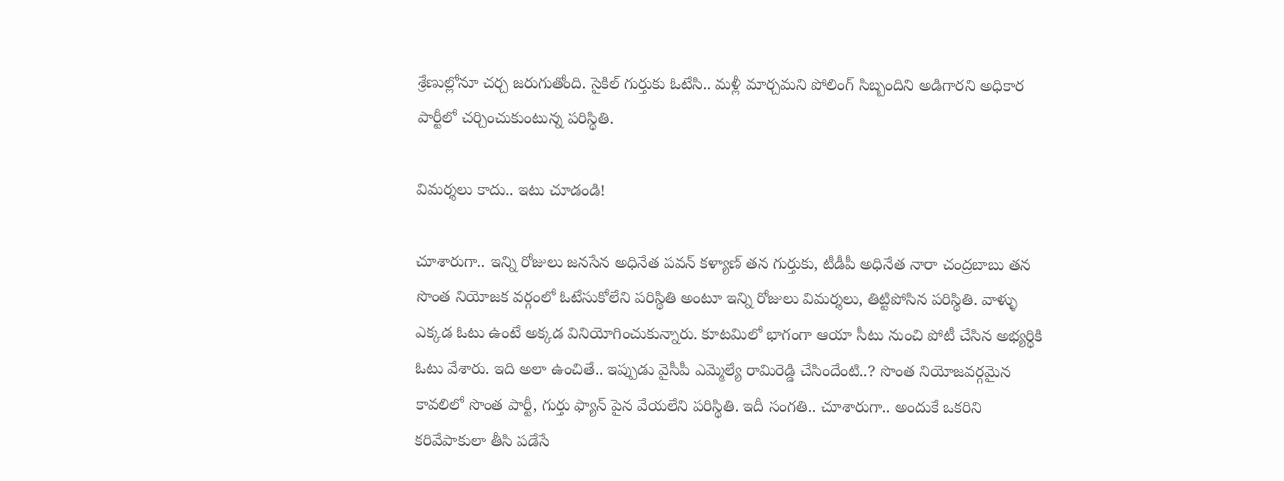శ్రేణుల్లోనూ చర్చ జరుగుతోంది. సైకిల్ గుర్తుకు ఓటేసి.. మళ్లీ మార్చమని పోలింగ్ సిబ్బందిని అడిగారని అధికార పార్టీలో చర్చించుకుంటున్న పరిస్థితి.

విమర్శలు కాదు.. ఇటు చూడండి!

చూశారుగా.. ఇన్ని రోజులు జనసేన అధినేత పవన్ కళ్యాణ్ తన గుర్తుకు, టీడీపీ అధినేత నారా చంద్రబాబు తన సొంత నియోజక వర్గంలో ఓటేసుకోలేని పరిస్థితి అంటూ ఇన్ని రోజులు విమర్శలు, తిట్టిపోసిన పరిస్థితి. వాళ్ళు ఎక్కడ ఓటు ఉంటే అక్కడ వినియోగించుకున్నారు. కూటమిలో భాగంగా ఆయా సీటు నుంచి పోటీ చేసిన అభ్యర్థికి ఓటు వేశారు. ఇది అలా ఉంచితే.. ఇప్పుడు వైసీపీ ఎమ్మెల్యే రామిరెడ్డి చేసిందేంటి..? సొంత నియోజవర్గమైన కావలిలో సొంత పార్టీ, గుర్తు ఫ్యాన్ పైన వేయలేని పరిస్థితి. ఇదీ సంగతి.. చూశారుగా.. అందుకే ఒకరిని కరివేపాకులా తీసి పడేసే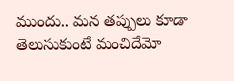ముందు.. మన తప్పులు కూడా తెలుసుకుంటే మంచిదేమో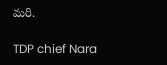మరి.

TDP chief Nara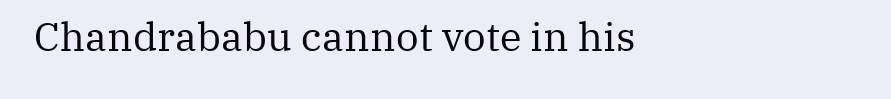Chandrababu cannot vote in his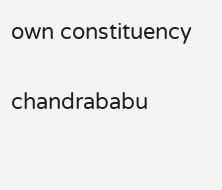own constituency

chandrababu